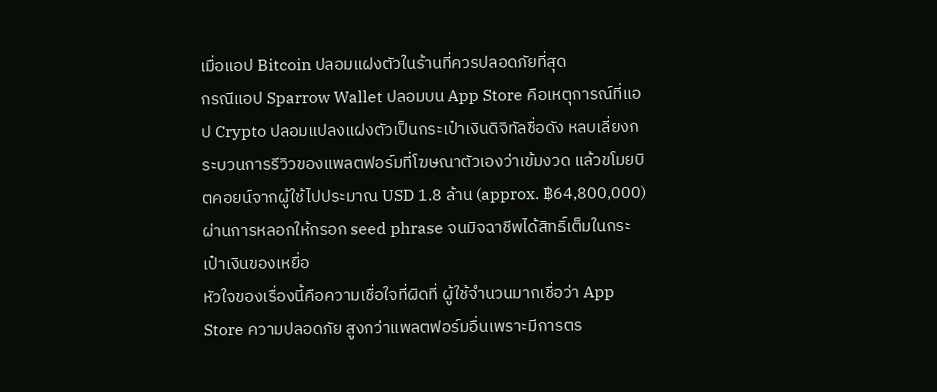เมื่อแอป Bitcoin ปลอมแฝงตัวในร้านที่ควรปลอดภัยที่สุด
กรณีแอป Sparrow Wallet ปลอมบน App Store คือเหตุการณ์ที่แอป Crypto ปลอมแปลงแฝงตัวเป็นกระเป๋าเงินดิจิทัลชื่อดัง หลบเลี่ยงกระบวนการรีวิวของแพลตฟอร์มที่โฆษณาตัวเองว่าเข้มงวด แล้วขโมยบิตคอยน์จากผู้ใช้ไปประมาณ USD 1.8 ล้าน (approx. ฿64,800,000) ผ่านการหลอกให้กรอก seed phrase จนมิจฉาชีพได้สิทธิ์เต็มในกระเป๋าเงินของเหยื่อ
หัวใจของเรื่องนี้คือความเชื่อใจที่ผิดที่ ผู้ใช้จำนวนมากเชื่อว่า App Store ความปลอดภัย สูงกว่าแพลตฟอร์มอื่นเพราะมีการตร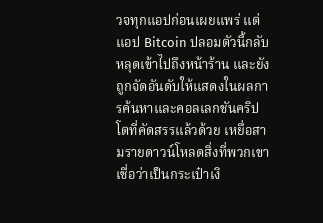วจทุกแอปก่อนเผยแพร่ แต่แอป Bitcoin ปลอมตัวนี้กลับหลุดเข้าไปถึงหน้าร้าน และยังถูกจัดอันดับให้แสดงในผลการค้นหาและคอลเลกชันคริปโตที่คัดสรรแล้วด้วย เหยื่อสามรายดาวน์โหลดสิ่งที่พวกเขาเชื่อว่าเป็นกระเป๋าเงิ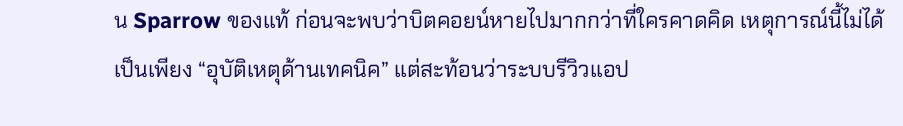น Sparrow ของแท้ ก่อนจะพบว่าบิตคอยน์หายไปมากกว่าที่ใครคาดคิด เหตุการณ์นี้ไม่ได้เป็นเพียง “อุบัติเหตุด้านเทคนิค” แต่สะท้อนว่าระบบรีวิวแอป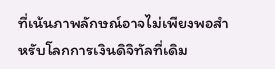ที่เน้นภาพลักษณ์อาจไม่เพียงพอสำหรับโลกการเงินดิจิทัลที่เดิม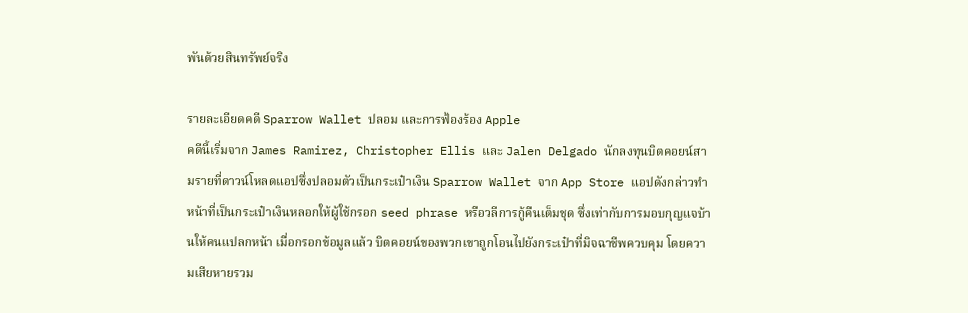พันด้วยสินทรัพย์จริง

รายละเอียดคดี Sparrow Wallet ปลอม และการฟ้องร้อง Apple
คดีนี้เริ่มจาก James Ramirez, Christopher Ellis และ Jalen Delgado นักลงทุนบิตคอยน์สามรายที่ดาวน์โหลดแอปซึ่งปลอมตัวเป็นกระเป๋าเงิน Sparrow Wallet จาก App Store แอปดังกล่าวทำหน้าที่เป็นกระเป๋าเงินหลอกให้ผู้ใช้กรอก seed phrase หรือวลีการกู้คืนเต็มชุด ซึ่งเท่ากับการมอบกุญแจบ้านให้คนแปลกหน้า เมื่อกรอกข้อมูลแล้ว บิตคอยน์ของพวกเขาถูกโอนไปยังกระเป๋าที่มิจฉาชีพควบคุม โดยความเสียหายรวม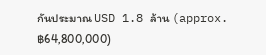กันประมาณ USD 1.8 ล้าน (approx. ฿64,800,000)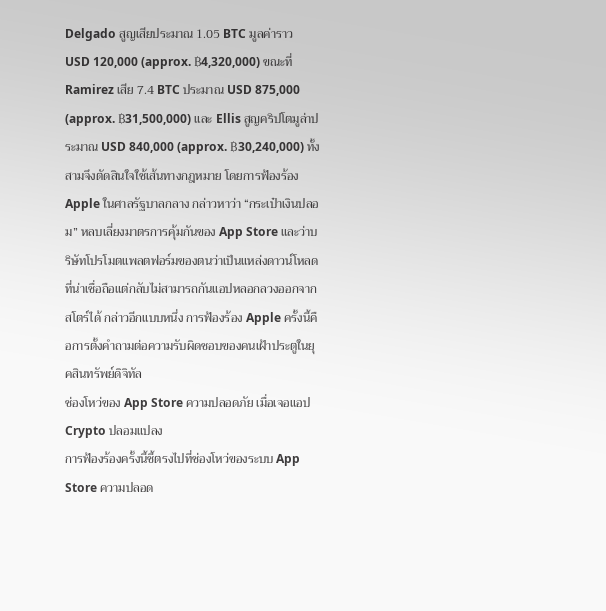Delgado สูญเสียประมาณ 1.05 BTC มูลค่าราว USD 120,000 (approx. ฿4,320,000) ขณะที่ Ramirez เสีย 7.4 BTC ประมาณ USD 875,000 (approx. ฿31,500,000) และ Ellis สูญคริปโตมูล่าประมาณ USD 840,000 (approx. ฿30,240,000) ทั้งสามจึงตัดสินใจใช้เส้นทางกฎหมาย โดยการฟ้องร้อง Apple ในศาลรัฐบาลกลาง กล่าวหาว่า “กระเป๋าเงินปลอม” หลบเลี่ยงมาตรการคุ้มกันของ App Store และว่าบริษัทโปรโมตแพลตฟอร์มของตนว่าเป็นแหล่งดาวน์โหลดที่น่าเชื่อถือแต่กลับไม่สามารถกันแอปหลอกลวงออกจากสโตร์ได้ กล่าวอีกแบบหนึ่ง การฟ้องร้อง Apple ครั้งนี้คือการตั้งคำถามต่อความรับผิดชอบของคนเฝ้าประตูในยุคสินทรัพย์ดิจิทัล
ช่องโหว่ของ App Store ความปลอดภัย เมื่อเจอแอป Crypto ปลอมแปลง
การฟ้องร้องครั้งนี้ชี้ตรงไปที่ช่องโหว่ของระบบ App Store ความปลอด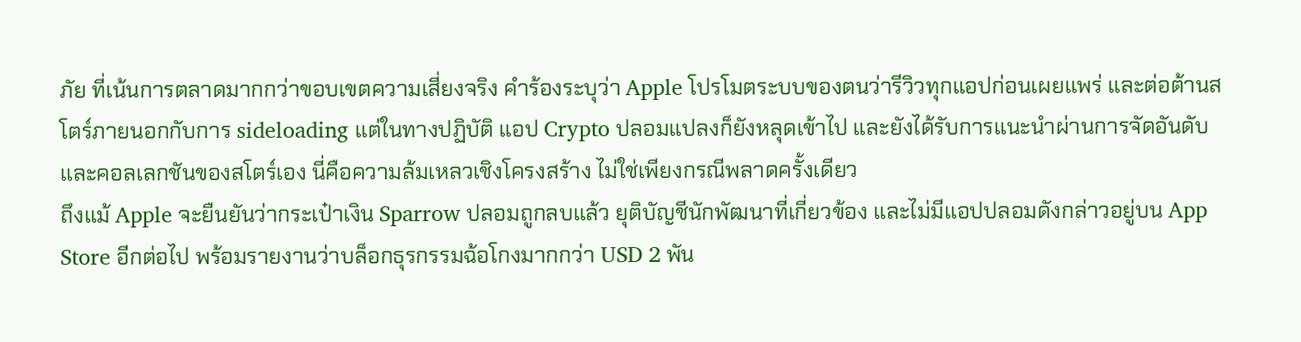ภัย ที่เน้นการตลาดมากกว่าขอบเขตความเสี่ยงจริง คำร้องระบุว่า Apple โปรโมตระบบของตนว่ารีวิวทุกแอปก่อนเผยแพร่ และต่อต้านสโตร์ภายนอกกับการ sideloading แต่ในทางปฏิบัติ แอป Crypto ปลอมแปลงก็ยังหลุดเข้าไป และยังได้รับการแนะนำผ่านการจัดอันดับและคอลเลกชันของสโตร์เอง นี่คือความล้มเหลวเชิงโครงสร้าง ไม่ใช่เพียงกรณีพลาดครั้งเดียว
ถึงแม้ Apple จะยืนยันว่ากระเป๋าเงิน Sparrow ปลอมถูกลบแล้ว ยุติบัญชีนักพัฒนาที่เกี่ยวข้อง และไม่มีแอปปลอมดังกล่าวอยู่บน App Store อีกต่อไป พร้อมรายงานว่าบล็อกธุรกรรมฉ้อโกงมากกว่า USD 2 พัน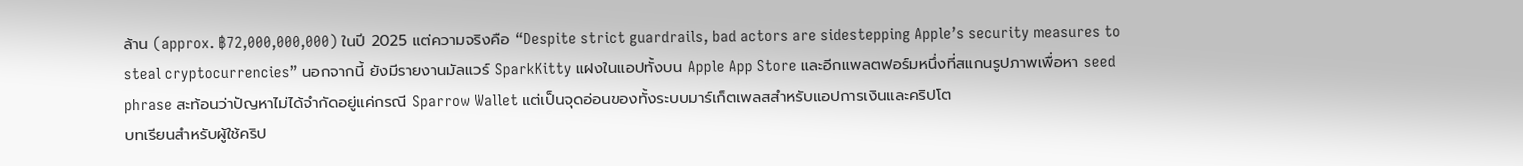ล้าน (approx. ฿72,000,000,000) ในปี 2025 แต่ความจริงคือ “Despite strict guardrails, bad actors are sidestepping Apple’s security measures to steal cryptocurrencies” นอกจากนี้ ยังมีรายงานมัลแวร์ SparkKitty แฝงในแอปทั้งบน Apple App Store และอีกแพลตฟอร์มหนึ่งที่สแกนรูปภาพเพื่อหา seed phrase สะท้อนว่าปัญหาไม่ได้จำกัดอยู่แค่กรณี Sparrow Wallet แต่เป็นจุดอ่อนของทั้งระบบมาร์เก็ตเพลสสำหรับแอปการเงินและคริปโต
บทเรียนสำหรับผู้ใช้คริป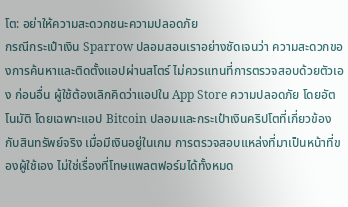โต: อย่าให้ความสะดวกชนะความปลอดภัย
กรณีกระเป๋าเงิน Sparrow ปลอมสอนเราอย่างชัดเจนว่า ความสะดวกของการค้นหาและติดตั้งแอปผ่านสโตร์ ไม่ควรแทนที่การตรวจสอบด้วยตัวเอง ก่อนอื่น ผู้ใช้ต้องเลิกคิดว่าแอปใน App Store ความปลอดภัย โดยอัตโนมัติ โดยเฉพาะแอป Bitcoin ปลอมและกระเป๋าเงินคริปโตที่เกี่ยวข้องกับสินทรัพย์จริง เมื่อมีเงินอยู่ในเกม การตรวจสอบแหล่งที่มาเป็นหน้าที่ของผู้ใช้เอง ไม่ใช่เรื่องที่โทษแพลตฟอร์มได้ทั้งหมด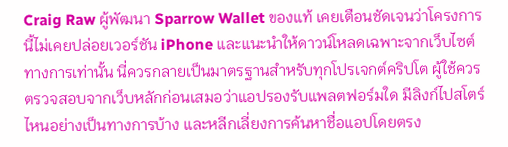Craig Raw ผู้พัฒนา Sparrow Wallet ของแท้ เคยเตือนชัดเจนว่าโครงการนี้ไม่เคยปล่อยเวอร์ชัน iPhone และแนะนำให้ดาวน์โหลดเฉพาะจากเว็บไซต์ทางการเท่านั้น นี่ควรกลายเป็นมาตรฐานสำหรับทุกโปรเจกต์คริปโต ผู้ใช้ควรตรวจสอบจากเว็บหลักก่อนเสมอว่าแอปรองรับแพลตฟอร์มใด มีลิงก์ไปสโตร์ไหนอย่างเป็นทางการบ้าง และหลีกเลี่ยงการค้นหาชื่อแอปโดยตรง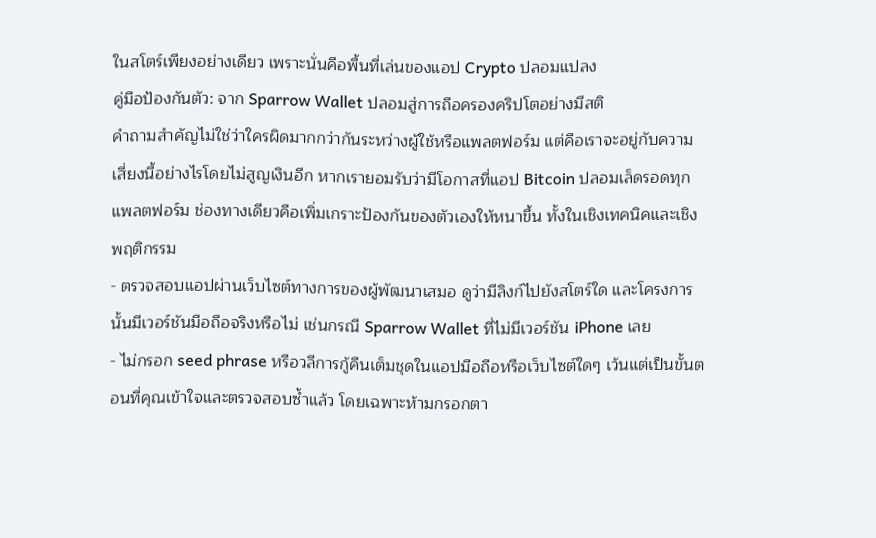ในสโตร์เพียงอย่างเดียว เพราะนั่นคือพื้นที่เล่นของแอป Crypto ปลอมแปลง
คู่มือป้องกันตัว: จาก Sparrow Wallet ปลอมสู่การถือครองคริปโตอย่างมีสติ
คำถามสำคัญไม่ใช่ว่าใครผิดมากกว่ากันระหว่างผู้ใช้หรือแพลตฟอร์ม แต่คือเราจะอยู่กับความเสี่ยงนี้อย่างไรโดยไม่สูญเงินอีก หากเรายอมรับว่ามีโอกาสที่แอป Bitcoin ปลอมเล็ดรอดทุกแพลตฟอร์ม ช่องทางเดียวคือเพิ่มเกราะป้องกันของตัวเองให้หนาขึ้น ทั้งในเชิงเทคนิคและเชิงพฤติกรรม
- ตรวจสอบแอปผ่านเว็บไซต์ทางการของผู้พัฒนาเสมอ ดูว่ามีลิงก์ไปยังสโตร์ใด และโครงการนั้นมีเวอร์ชันมือถือจริงหรือไม่ เช่นกรณี Sparrow Wallet ที่ไม่มีเวอร์ชัน iPhone เลย
- ไม่กรอก seed phrase หรือวลีการกู้คืนเต็มชุดในแอปมือถือหรือเว็บไซต์ใดๆ เว้นแต่เป็นขั้นตอนที่คุณเข้าใจและตรวจสอบซ้ำแล้ว โดยเฉพาะห้ามกรอกตา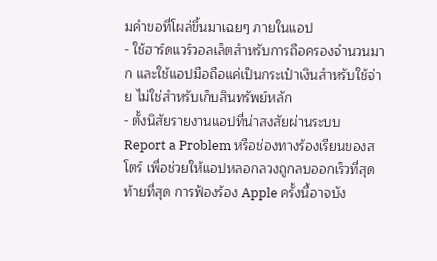มคำขอที่โผล่ขึ้นมาเฉยๆ ภายในแอป
- ใช้ฮาร์ดแวร์วอลเล็ตสำหรับการถือครองจำนวนมาก และใช้แอปมือถือแค่เป็นกระเป๋าเงินสำหรับใช้จ่าย ไม่ใช่สำหรับเก็บสินทรัพย์หลัก
- ตั้งนิสัยรายงานแอปที่น่าสงสัยผ่านระบบ Report a Problem หรือช่องทางร้องเรียนของสโตร์ เพื่อช่วยให้แอปหลอกลวงถูกลบออกเร็วที่สุด
ท้ายที่สุด การฟ้องร้อง Apple ครั้งนี้อาจบัง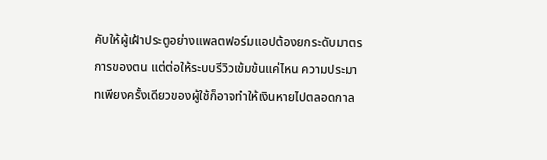คับให้ผู้เฝ้าประตูอย่างแพลตฟอร์มแอปต้องยกระดับมาตรการของตน แต่ต่อให้ระบบรีวิวเข้มข้นแค่ไหน ความประมาทเพียงครั้งเดียวของผู้ใช้ก็อาจทำให้เงินหายไปตลอดกาล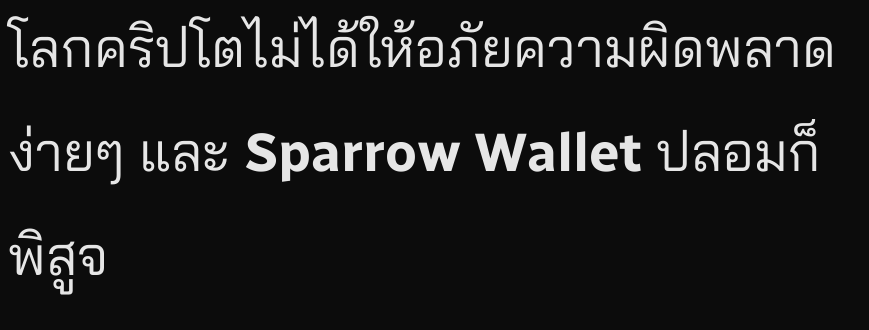โลกคริปโตไม่ได้ให้อภัยความผิดพลาดง่ายๆ และ Sparrow Wallet ปลอมก็พิสูจ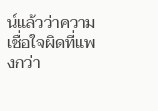น์แล้วว่าความเชื่อใจผิดที่แพงกว่า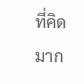ที่คิดมาก